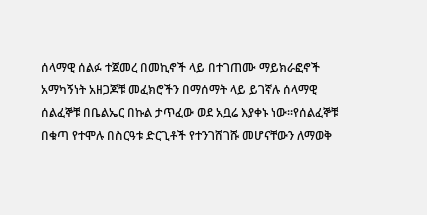ሰላማዊ ሰልፉ ተጀመረ በመኪኖች ላይ በተገጠሙ ማይክራፎኖች አማካኝነት አዘጋጆቹ መፈክሮችን በማሰማት ላይ ይገኛሉ ሰላማዊ ሰልፈኞቹ በቤልኤር በኩል ታጥፈው ወደ አቧሬ እያቀኑ ነው፡፡የሰልፈኞቹ በቁጣ የተሞሉ በስርዓቱ ድርጊቶች የተንገሸገሹ መሆናቸውን ለማወቅ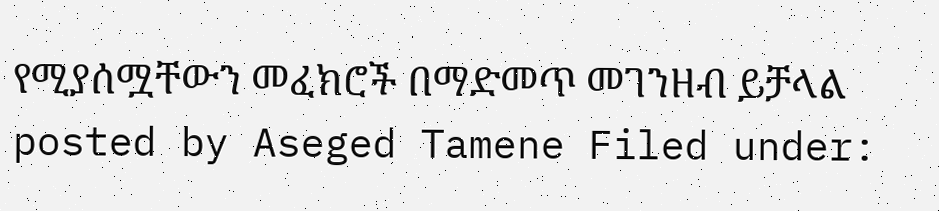የሚያሰሟቸውን መፈክሮች በማድመጥ መገንዘብ ይቻላል posted by Aseged Tamene Filed under: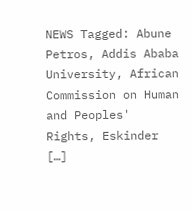NEWS Tagged: Abune Petros, Addis Ababa University, African Commission on Human and Peoples' Rights, Eskinder […]